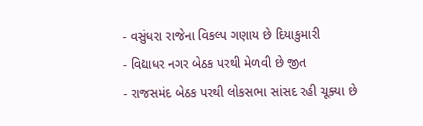- વસુંધરા રાજેના વિકલ્પ ગણાય છે દિયાકુમારી
- વિદ્યાધર નગર બેઠક પરથી મેળવી છે જીત
- રાજસમંદ બેઠક પરથી લોકસભા સાંસદ રહી ચૂક્યા છે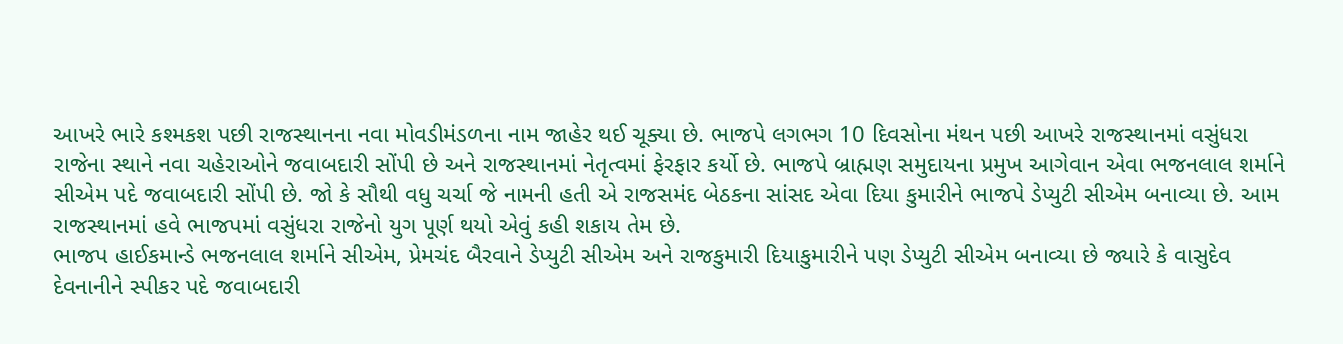આખરે ભારે કશ્મકશ પછી રાજસ્થાનના નવા મોવડીમંડળના નામ જાહેર થઈ ચૂક્યા છે. ભાજપે લગભગ 10 દિવસોના મંથન પછી આખરે રાજસ્થાનમાં વસુંધરા રાજેના સ્થાને નવા ચહેરાઓને જવાબદારી સોંપી છે અને રાજસ્થાનમાં નેતૃત્વમાં ફેરફાર કર્યો છે. ભાજપે બ્રાહ્મણ સમુદાયના પ્રમુખ આગેવાન એવા ભજનલાલ શર્માને સીએમ પદે જવાબદારી સોંપી છે. જો કે સૌથી વધુ ચર્ચા જે નામની હતી એ રાજસમંદ બેઠકના સાંસદ એવા દિયા કુમારીને ભાજપે ડેપ્યુટી સીએમ બનાવ્યા છે. આમ રાજસ્થાનમાં હવે ભાજપમાં વસુંધરા રાજેનો યુગ પૂર્ણ થયો એવું કહી શકાય તેમ છે.
ભાજપ હાઈકમાન્ડે ભજનલાલ શર્માને સીએમ, પ્રેમચંદ બૈરવાને ડેપ્યુટી સીએમ અને રાજકુમારી દિયાકુમારીને પણ ડેપ્યુટી સીએમ બનાવ્યા છે જ્યારે કે વાસુદેવ દેવનાનીને સ્પીકર પદે જવાબદારી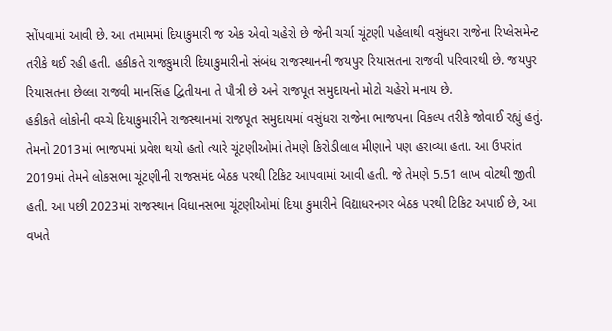સોંપવામાં આવી છે. આ તમામમાં દિયાકુમારી જ એક એવો ચહેરો છે જેની ચર્ચા ચૂંટણી પહેલાથી વસુંધરા રાજેના રિપ્લેસમેન્ટ તરીકે થઈ રહી હતી. હકીકતે રાજકુમારી દિયાકુમારીનો સંબંધ રાજસ્થાનની જયપુર રિયાસતના રાજવી પરિવારથી છે. જયપુર રિયાસતના છેલ્લા રાજવી માનસિંહ દ્વિતીયના તે પૌત્રી છે અને રાજપૂત સમુદાયનો મોટો ચહેરો મનાય છે.
હકીકતે લોકોની વચ્ચે દિયાકુમારીને રાજસ્થાનમાં રાજપૂત સમુદાયમાં વસુંધરા રાજેના ભાજપના વિકલ્પ તરીકે જોવાઈ રહ્યું હતું. તેમનો 2013માં ભાજપમાં પ્રવેશ થયો હતો ત્યારે ચૂંટણીઓમાં તેમણે કિરોડીલાલ મીણાને પણ હરાવ્યા હતા. આ ઉપરાંત 2019માં તેમને લોકસભા ચૂંટણીની રાજસમંદ બેઠક પરથી ટિકિટ આપવામાં આવી હતી. જે તેમણે 5.51 લાખ વોટથી જીતી હતી. આ પછી 2023માં રાજસ્થાન વિધાનસભા ચૂંટણીઓમાં દિયા કુમારીને વિદ્યાધરનગર બેઠક પરથી ટિકિટ અપાઈ છે, આ વખતે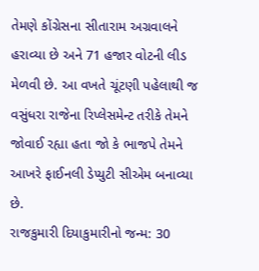તેમણે કોંગ્રેસના સીતારામ અગ્રવાલને હરાવ્યા છે અને 71 હજાર વોટની લીડ મેળવી છે. આ વખતે ચૂંટણી પહેલાથી જ વસુંધરા રાજેના રિપ્લેસમેન્ટ તરીકે તેમને જોવાઈ રહ્યા હતા જો કે ભાજપે તેમને આખરે ફાઈનલી ડેપ્યુટી સીએમ બનાવ્યા છે.
રાજકુમારી દિયાકુમારીનો જન્મ: 30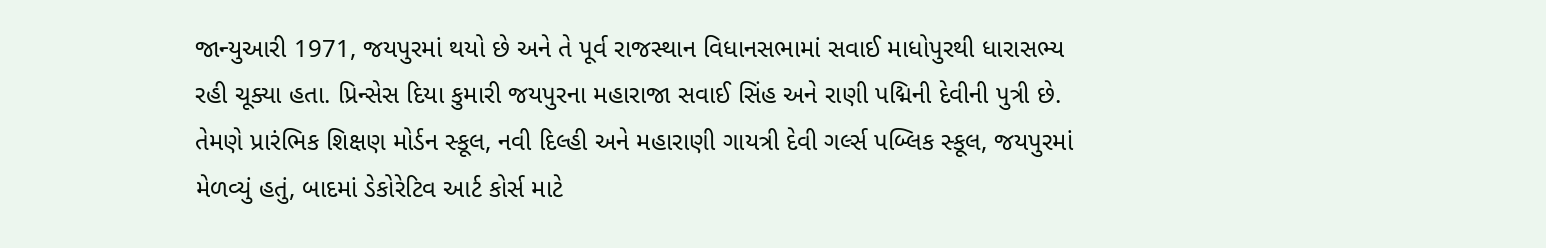જાન્યુઆરી 1971, જયપુરમાં થયો છે અને તે પૂર્વ રાજસ્થાન વિધાનસભામાં સવાઈ માધોપુરથી ધારાસભ્ય રહી ચૂક્યા હતા. પ્રિન્સેસ દિયા કુમારી જયપુરના મહારાજા સવાઈ સિંહ અને રાણી પદ્મિની દેવીની પુત્રી છે. તેમણે પ્રારંભિક શિક્ષણ મોર્ડન સ્કૂલ, નવી દિલ્હી અને મહારાણી ગાયત્રી દેવી ગર્લ્સ પબ્લિક સ્કૂલ, જયપુરમાં મેળવ્યું હતું, બાદમાં ડેકોરેટિવ આર્ટ કોર્સ માટે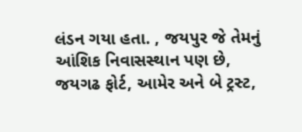લંડન ગયા હતા. , જયપુર જે તેમનું આંશિક નિવાસસ્થાન પણ છે, જયગઢ ફોર્ટ, આમેર અને બે ટ્રસ્ટ,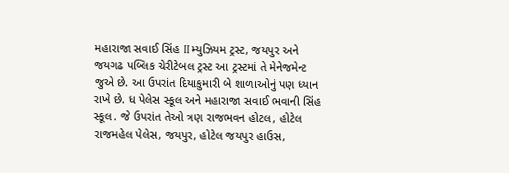મહારાજા સવાઈ સિંહ II મ્યુઝિયમ ટ્રસ્ટ, જયપુર અને જયગઢ પબ્લિક ચેરીટેબલ ટ્રસ્ટ આ ટ્રસ્ટમાં તે મેનેજમેન્ટ જુએ છે. આ ઉપરાંત દિયાકુમારી બે શાળાઓનું પણ ધ્યાન રાખે છે. ધ પેલેસ સ્કૂલ અને મહારાજા સવાઈ ભવાની સિંહ સ્કૂલ. જે ઉપરાંત તેઓ ત્રણ રાજભવન હોટલ, હોટેલ રાજમહેલ પેલેસ, જયપુર, હોટેલ જયપુર હાઉસ,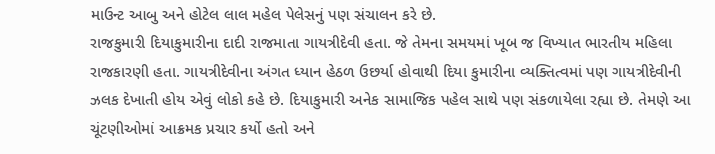માઉન્ટ આબુ અને હોટેલ લાલ મહેલ પેલેસનું પણ સંચાલન કરે છે.
રાજકુમારી દિયાકુમારીના દાદી રાજમાતા ગાયત્રીદેવી હતા. જે તેમના સમયમાં ખૂબ જ વિખ્યાત ભારતીય મહિલા રાજકારણી હતા. ગાયત્રીદેવીના અંગત ધ્યાન હેઠળ ઉછર્યા હોવાથી દિયા કુમારીના વ્યક્તિત્વમાં પણ ગાયત્રીદેવીની ઝલક દેખાતી હોય એવું લોકો કહે છે. દિયાકુમારી અનેક સામાજિક પહેલ સાથે પણ સંકળાયેલા રહ્યા છે. તેમણે આ ચૂંટણીઓમાં આક્રમક પ્રચાર કર્યો હતો અને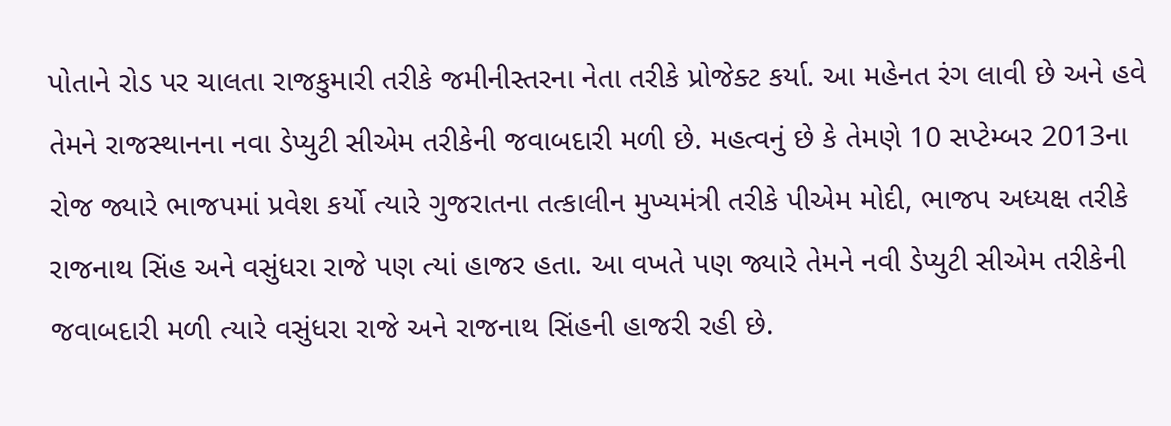પોતાને રોડ પર ચાલતા રાજકુમારી તરીકે જમીનીસ્તરના નેતા તરીકે પ્રોજેક્ટ કર્યા. આ મહેનત રંગ લાવી છે અને હવે તેમને રાજસ્થાનના નવા ડેપ્યુટી સીએમ તરીકેની જવાબદારી મળી છે. મહત્વનું છે કે તેમણે 10 સપ્ટેમ્બર 2013ના રોજ જ્યારે ભાજપમાં પ્રવેશ કર્યો ત્યારે ગુજરાતના તત્કાલીન મુખ્યમંત્રી તરીકે પીએમ મોદી, ભાજપ અધ્યક્ષ તરીકે રાજનાથ સિંહ અને વસુંધરા રાજે પણ ત્યાં હાજર હતા. આ વખતે પણ જ્યારે તેમને નવી ડેપ્યુટી સીએમ તરીકેની જવાબદારી મળી ત્યારે વસુંધરા રાજે અને રાજનાથ સિંહની હાજરી રહી છે.